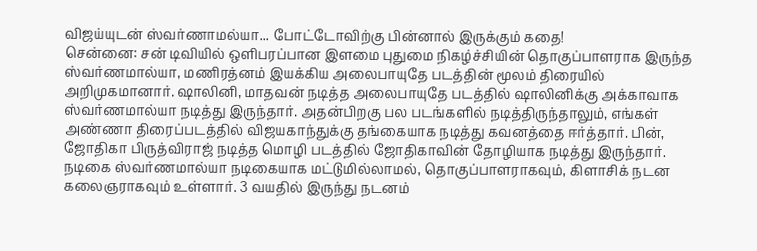விஜய்யுடன் ஸ்வர்ணாமல்யா... போட்டோவிற்கு பின்னால் இருக்கும் கதை!
சென்னை: சன் டிவியில் ஒளிபரப்பான இளமை புதுமை நிகழ்ச்சியின் தொகுப்பாளராக இருந்த ஸ்வர்ணமால்யா, மணிரத்னம் இயக்கிய அலைபாயுதே படத்தின் மூலம் திரையில் அறிமுகமானார். ஷாலினி, மாதவன் நடித்த அலைபாயுதே படத்தில் ஷாலினிக்கு அக்காவாக ஸ்வர்ணமால்யா நடித்து இருந்தார். அதன்பிறகு பல படங்களில் நடித்திருந்தாலும், எங்கள் அண்ணா திரைப்படத்தில் விஜயகாந்துக்கு தங்கையாக நடித்து கவனத்தை ஈர்த்தார். பின், ஜோதிகா பிருத்விராஜ் நடித்த மொழி படத்தில் ஜோதிகாவின் தோழியாக நடித்து இருந்தார்.
நடிகை ஸ்வர்ணமால்யா நடிகையாக மட்டுமில்லாமல், தொகுப்பாளராகவும், கிளாசிக் நடன கலைஞராகவும் உள்ளார். 3 வயதில் இருந்து நடனம்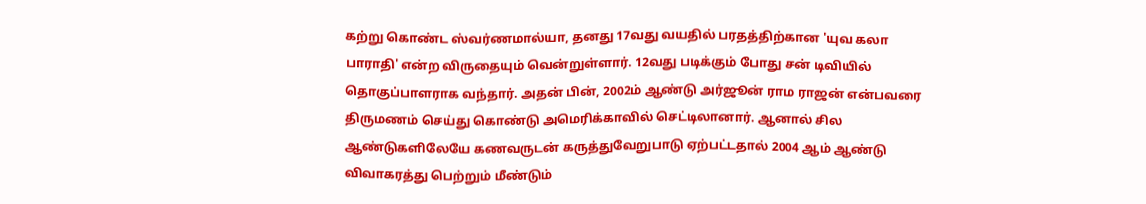கற்று கொண்ட ஸ்வர்ணமால்யா, தனது 17வது வயதில் பரதத்திற்கான 'யுவ கலா பாராதி' என்ற விருதையும் வென்றுள்ளார். 12வது படிக்கும் போது சன் டிவியில் தொகுப்பாளராக வந்தார். அதன் பின், 2002ம் ஆண்டு அர்ஜூன் ராம ராஜன் என்பவரை திருமணம் செய்து கொண்டு அமெரிக்காவில் செட்டிலானார். ஆனால் சில ஆண்டுகளிலேயே கணவருடன் கருத்துவேறுபாடு ஏற்பட்டதால் 2004 ஆம் ஆண்டு விவாகரத்து பெற்றும் மீண்டும்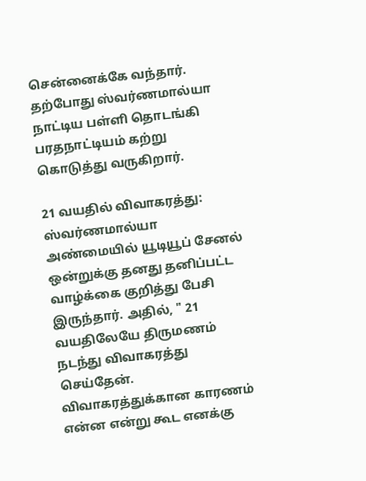சென்னைக்கே வந்தார். தற்போது ஸ்வர்ணமால்யா நாட்டிய பள்ளி தொடங்கி பரதநாட்டியம் கற்று கொடுத்து வருகிறார்.

21 வயதில் விவாகரத்து: ஸ்வர்ணமால்யா அண்மையில் யூடியூப் சேனல் ஒன்றுக்கு தனது தனிப்பட்ட வாழ்க்கை குறித்து பேசி இருந்தார். அதில், " 21 வயதிலேயே திருமணம் நடந்து விவாகரத்து செய்தேன். விவாகரத்துக்கான காரணம் என்ன என்று கூட எனக்கு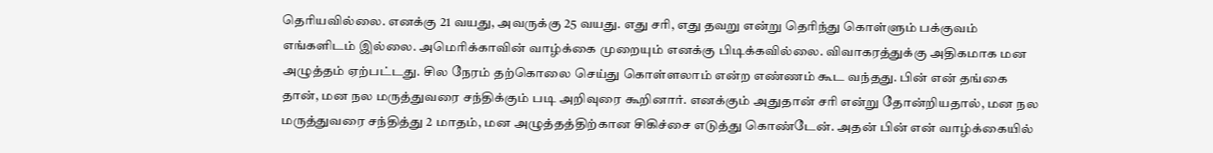தெரியவில்லை. எனக்கு 21 வயது, அவருக்கு 25 வயது. எது சரி, எது தவறு என்று தெரிந்து கொள்ளும் பக்குவம் எங்களிடம் இல்லை. அமெரிக்காவின் வாழ்க்கை முறையும் எனக்கு பிடிக்கவில்லை. விவாகரத்துக்கு அதிகமாக மன அழுத்தம் ஏற்பட்டது. சில நேரம் தற்கொலை செய்து கொள்ளலாம் என்ற எண்ணம் கூட வந்தது. பின் என் தங்கை தான், மன நல மருத்துவரை சந்திக்கும் படி அறிவுரை கூறினார். எனக்கும் அதுதான் சரி என்று தோன்றியதால், மன நல மருத்துவரை சந்தித்து 2 மாதம், மன அழுத்தத்திற்கான சிகிச்சை எடுத்து கொண்டேன். அதன் பின் என் வாழ்க்கையில்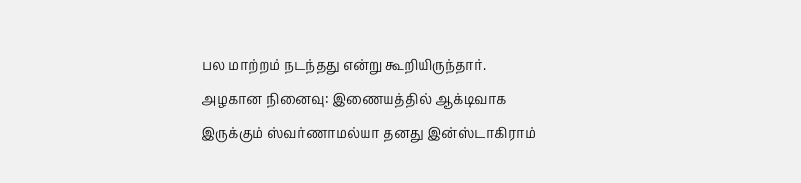பல மாற்றம் நடந்தது என்று கூறியிருந்தார்.
அழகான நினைவு: இணையத்தில் ஆக்டிவாக இருக்கும் ஸ்வர்ணாமல்யா தனது இன்ஸ்டாகிராம்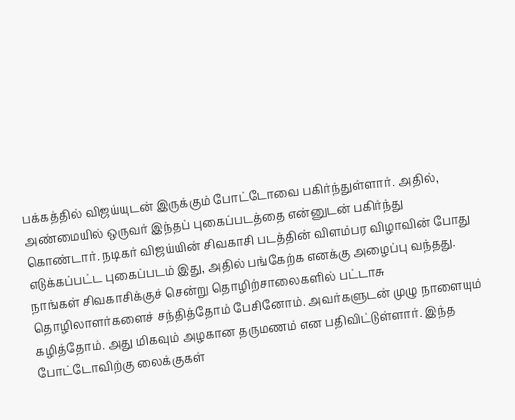பக்கத்தில் விஜய்யுடன் இருக்கும் போட்டோவை பகிர்ந்துள்ளார். அதில், அண்மையில் ஒருவர் இந்தப் புகைப்படத்தை என்னுடன் பகிர்ந்து கொண்டார். நடிகர் விஜய்யின் சிவகாசி படத்தின் விளம்பர விழாவின் போது எடுக்கப்பட்ட புகைப்படம் இது, அதில் பங்கேற்க எனக்கு அழைப்பு வந்தது. நாங்கள் சிவகாசிக்குச் சென்று தொழிற்சாலைகளில் பட்டாசு தொழிலாளர்களைச் சந்தித்தோம் பேசினோம். அவர்களுடன் முழு நாளையும் கழித்தோம். அது மிகவும் அழகான தருமணம் என பதிவிட்டுள்ளார். இந்த போட்டோவிற்கு லைக்குகள்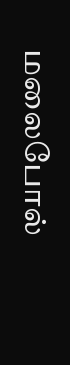மலைபோல்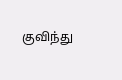குவிந்து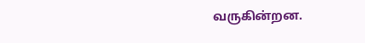வருகின்றன.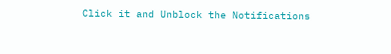Click it and Unblock the Notifications